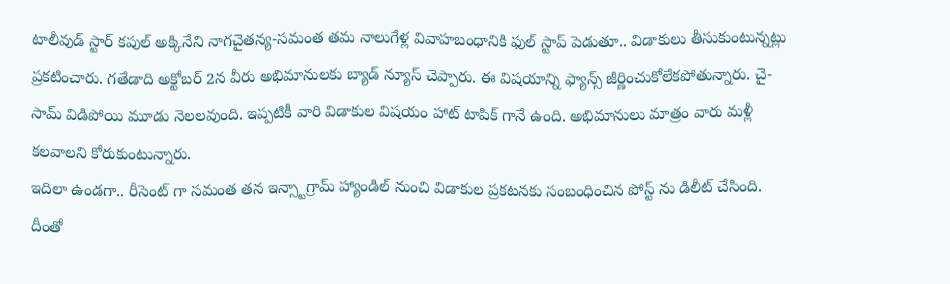టాలీవుడ్ స్టార్ కపుల్ అక్కినేని నాగచైతన్య-సమంత తమ నాలుగేళ్ల వివాహబంధానికి ఫుల్ స్టాప్ పెడుతూ.. విడాకులు తీసుకుంటున్నట్లు ప్రకటించారు. గతేడాది అక్టోబర్ 2న వీరు అభిమానులకు బ్యాడ్ న్యూస్ చెప్పారు. ఈ విషయాన్ని ఫ్యాన్స్ జీర్ణించుకోలేకపోతున్నారు. చై-సామ్ విడిపోయి మూడు నెలలవుంది. ఇప్పటికీ వారి విడాకుల విషయం హాట్ టాపిక్ గానే ఉంది. అభిమానులు మాత్రం వారు మళ్లీ కలవాలని కోరుకుంటున్నారు.
ఇదిలా ఉండగా.. రీసెంట్ గా సమంత తన ఇన్స్టాగ్రామ్ హ్యాండిల్ నుంచి విడాకుల ప్రకటనకు సంబంధించిన పోస్ట్ ను డిలీట్ చేసింది. దీంతో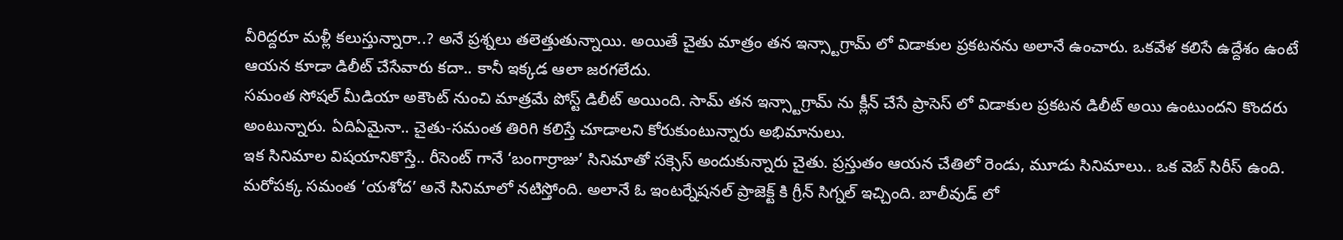వీరిద్దరూ మళ్లీ కలుస్తున్నారా..? అనే ప్రశ్నలు తలెత్తుతున్నాయి. అయితే చైతు మాత్రం తన ఇన్స్టాగ్రామ్ లో విడాకుల ప్రకటనను అలానే ఉంచారు. ఒకవేళ కలిసే ఉద్దేశం ఉంటే ఆయన కూడా డిలీట్ చేసేవారు కదా.. కానీ ఇక్కడ ఆలా జరగలేదు.
సమంత సోషల్ మీడియా అకౌంట్ నుంచి మాత్రమే పోస్ట్ డిలీట్ అయింది. సామ్ తన ఇన్స్టాగ్రామ్ ను క్లీన్ చేసే ప్రాసెస్ లో విడాకుల ప్రకటన డిలీట్ అయి ఉంటుందని కొందరు అంటున్నారు. ఏదిఏమైనా.. చైతు-సమంత తిరిగి కలిస్తే చూడాలని కోరుకుంటున్నారు అభిమానులు.
ఇక సినిమాల విషయానికొస్తే.. రీసెంట్ గానే ‘బంగార్రాజు’ సినిమాతో సక్సెస్ అందుకున్నారు చైతు. ప్రస్తుతం ఆయన చేతిలో రెండు, మూడు సినిమాలు.. ఒక వెబ్ సిరీస్ ఉంది. మరోపక్క సమంత ‘యశోద’ అనే సినిమాలో నటిస్తోంది. అలానే ఓ ఇంటర్నేషనల్ ప్రాజెక్ట్ కి గ్రీన్ సిగ్నల్ ఇచ్చింది. బాలీవుడ్ లో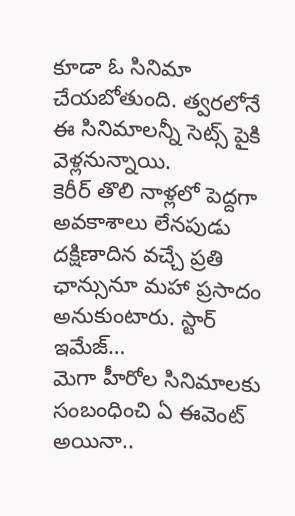కూడా ఓ సినిమా చేయబోతుంది. త్వరలోనే ఈ సినిమాలన్నీ సెట్స్ పైకి వెళ్లనున్నాయి.
కెరీర్ తొలి నాళ్లలో పెద్దగా అవకాశాలు లేనపుడు దక్షిణాదిన వచ్చే ప్రతి ఛాన్సునూ మహా ప్రసాదం అనుకుంటారు. స్టార్ ఇమేజ్…
మెగా హీరోల సినిమాలకు సంబంధించి ఏ ఈవెంట్ అయినా..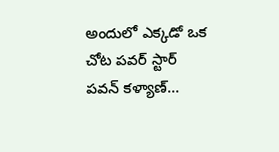అందులో ఎక్కడో ఒక చోట పవర్ స్టార్ పవన్ కళ్యాణ్…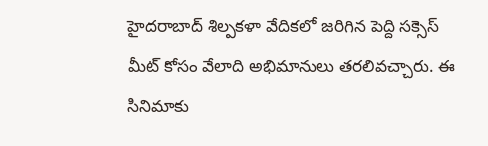హైదరాబాద్ శిల్పకళా వేదికలో జరిగిన పెద్ది సక్సెస్ మీట్ కోసం వేలాది అభిమానులు తరలివచ్చారు. ఈ సినిమాకు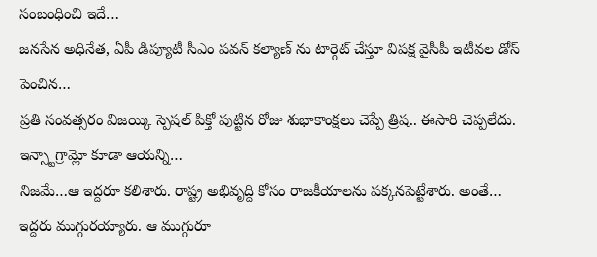సంబంధించి ఇదే…
జనసేన అధినేత, ఏపీ డిప్యూటీ సీఎం పవన్ కల్యాణ్ ను టార్గెట్ చేస్తూ విపక్ష వైసీపీ ఇటీవల డోస్ పెంచిన…
ప్రతి సంవత్సరం విజయ్కి స్పెషల్ పిక్తో పుట్టిన రోజు శుభాకాంక్షలు చెప్పే త్రిష.. ఈసారి చెప్పలేదు. ఇన్స్టాగ్రామ్లో కూడా ఆయన్ని…
నిజమే…ఆ ఇద్దరూ కలిశారు. రాష్ట్ర అభివృద్ది కోసం రాజకీయాలను పక్కనపెట్టేశారు. అంతే… ఇద్దరు ముగ్గురయ్యారు. ఆ ముగ్గురూ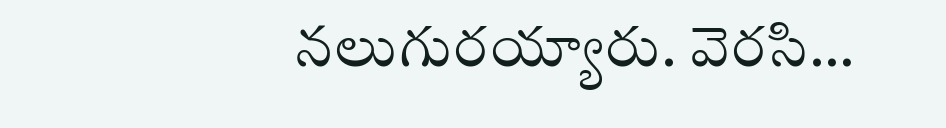నలుగురయ్యారు. వెరసి…